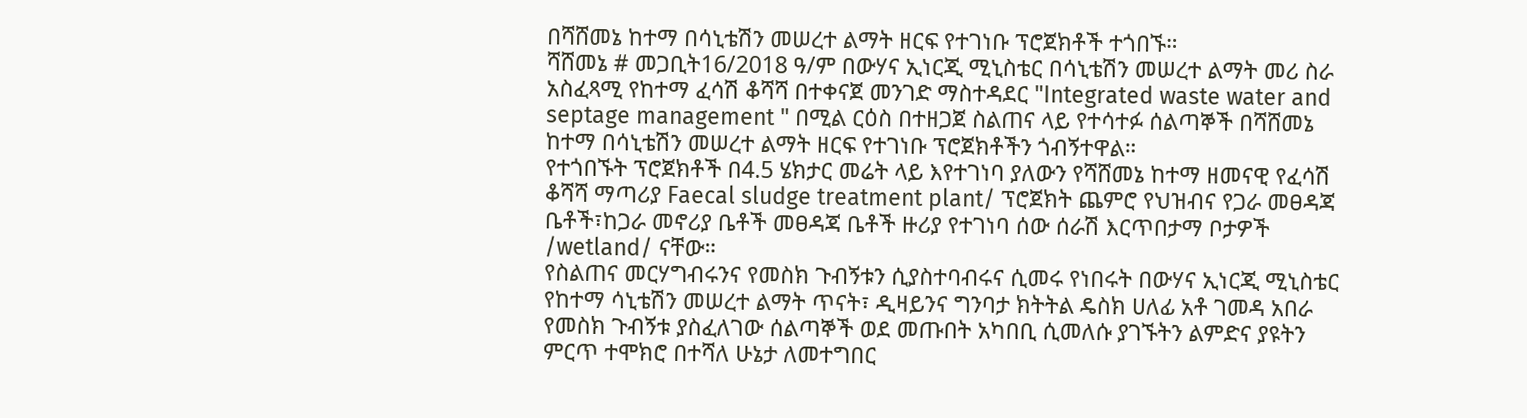በሻሸመኔ ከተማ በሳኒቴሽን መሠረተ ልማት ዘርፍ የተገነቡ ፕሮጀክቶች ተጎበኙ።
ሻሸመኔ # መጋቢት16/2018 ዓ/ም በውሃና ኢነርጂ ሚኒስቴር በሳኒቴሽን መሠረተ ልማት መሪ ስራ አስፈጻሚ የከተማ ፈሳሽ ቆሻሻ በተቀናጀ መንገድ ማስተዳደር "Integrated waste water and septage management " በሚል ርዕስ በተዘጋጀ ስልጠና ላይ የተሳተፉ ሰልጣኞች በሻሸመኔ ከተማ በሳኒቴሽን መሠረተ ልማት ዘርፍ የተገነቡ ፕሮጀክቶችን ጎብኝተዋል።
የተጎበኙት ፕሮጀክቶች በ4.5 ሄክታር መሬት ላይ እየተገነባ ያለውን የሻሸመኔ ከተማ ዘመናዊ የፈሳሽ ቆሻሻ ማጣሪያ Faecal sludge treatment plant/ ፕሮጀክት ጨምሮ የህዝብና የጋራ መፀዳጃ ቤቶች፣ከጋራ መኖሪያ ቤቶች መፀዳጃ ቤቶች ዙሪያ የተገነባ ሰው ሰራሽ እርጥበታማ ቦታዎች /wetland/ ናቸው።
የስልጠና መርሃግብሩንና የመስክ ጉብኝቱን ሲያስተባብሩና ሲመሩ የነበሩት በውሃና ኢነርጂ ሚኒስቴር የከተማ ሳኒቴሽን መሠረተ ልማት ጥናት፣ ዲዛይንና ግንባታ ክትትል ዴስክ ሀለፊ አቶ ገመዳ አበራ የመስክ ጉብኝቱ ያስፈለገው ሰልጣኞች ወደ መጡበት አካበቢ ሲመለሱ ያገኙትን ልምድና ያዩትን ምርጥ ተሞክሮ በተሻለ ሁኔታ ለመተግበር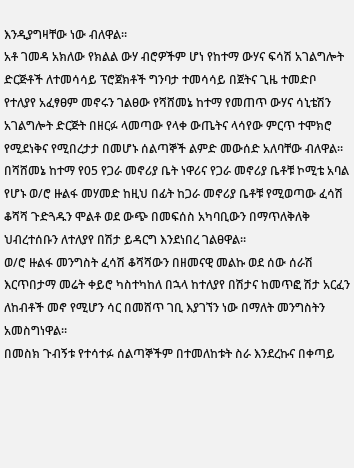እንዲያግዛቸው ነው ብለዋል።
አቶ ገመዳ አክለው የክልል ውሃ ብሮዎችም ሆነ የከተማ ውሃና ፍሳሽ አገልግሎት ድርጅቶች ለተመሳሳይ ፕሮጀክቶች ግንባታ ተመሳሳይ በጀትና ጊዜ ተመድቦ የተለያየ አፈፃፀም መኖሩን ገልፀው የሻሸመኔ ከተማ የመጠጥ ውሃና ሳኒቴሽን አገልግሎት ድርጅት በዘርፉ ላመጣው የላቀ ውጤትና ላሳየው ምርጥ ተሞክሮ የሚደነቅና የሚበረታታ በመሆኑ ሰልጣኞች ልምድ መውሰድ አለባቸው ብለዋል።
በሻሸመኔ ከተማ የ05 የጋራ መኖሪያ ቤት ነዋሪና የጋራ መኖሪያ ቤቶቹ ኮሚቴ አባል የሆኑ ወ/ሮ ዙልፋ መሃመድ ከዚህ በፊት ከጋራ መኖሪያ ቤቶቹ የሚወጣው ፈሳሽ ቆሻሻ ጉድጓዱን ሞልቶ ወደ ውጭ በመፍሰስ አካባቢውን በማጥለቅለቅ ህብረተሰቡን ለተለያየ በሽታ ይዳርግ እንደነበረ ገልፀዋል።
ወ/ሮ ዙልፋ መንግስት ፈሳሽ ቆሻሻውን በዘመናዊ መልኩ ወደ ሰው ሰራሽ እርጥበታማ መሬት ቀይሮ ካስተካከለ በኋላ ከተለያየ በሽታና ከመጥፎ ሽታ አርፈን ለከብቶች መኖ የሚሆን ሳር በመሸጥ ገቢ እያገኘን ነው በማለት መንግስትን አመስግነዋል።
በመስክ ጉብኝቱ የተሳተፉ ሰልጣኞችም በተመለከቱት ስራ እንደረኩና በቀጣይ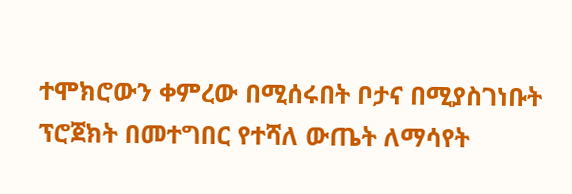ተሞክሮውን ቀምረው በሚሰሩበት ቦታና በሚያስገነቡት ፕሮጀክት በመተግበር የተሻለ ውጤት ለማሳየት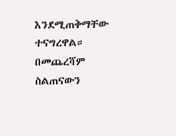እንደሚጠቅማቸው ተናግረዋል።
በመጨረሻም ስልጠናውን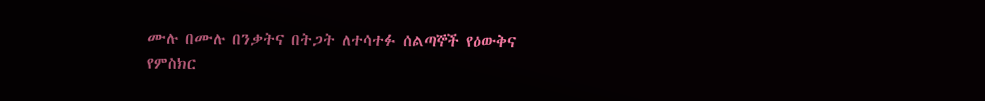ሙሉ በሙሉ በንቃትና በትጋት ለተሳተፉ ሰልጣኞች የዕውቅና የምስክር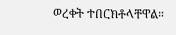ወረቀት ተበርክቶላቸዋል።